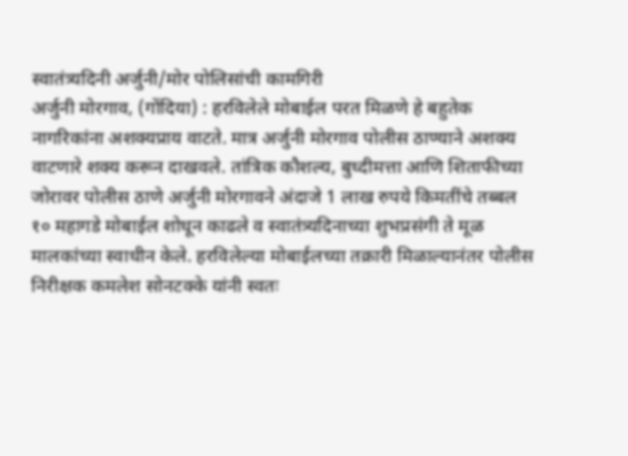स्वातंत्र्यदिनी अर्जुनी/मोर पोलिसांची कामगिरी
अर्जुनी मोरगाव, (गोंदिया) : हरविलेले मोबाईल परत मिळणे हे बहुतेक नागरिकांना अशक्यप्राय वाटते. मात्र अर्जुनी मोरगाव पोलीस ठाण्याने अशक्य वाटणारे शक्य करून दाखवले. तांत्रिक कौशल्य, बुध्दीमत्ता आणि शिताफीच्या जोरावर पोलीस ठाणे अर्जुनी मोरगावने अंदाजे 1 लाख रुपये किमतींचे तब्बल १० महागडे मोबाईल शोधून काढले व स्वातंत्र्यदिनाच्या शुभप्रसंगी ते मूळ मालकांच्या स्वाधीन केले. हरविलेल्या मोबाईलच्या तक्रारी मिळाल्यानंतर पोलीस निरीक्षक कमलेश सोनटक्के यांनी स्वतः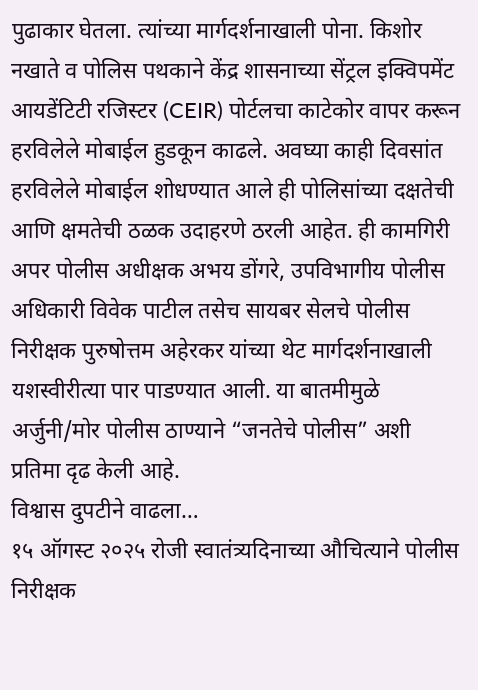पुढाकार घेतला. त्यांच्या मार्गदर्शनाखाली पोना. किशोर नखाते व पोलिस पथकाने केंद्र शासनाच्या सेंट्रल इक्विपमेंट आयडेंटिटी रजिस्टर (CEIR) पोर्टलचा काटेकोर वापर करून हरविलेले मोबाईल हुडकून काढले. अवघ्या काही दिवसांत हरविलेले मोबाईल शोधण्यात आले ही पोलिसांच्या दक्षतेची आणि क्षमतेची ठळक उदाहरणे ठरली आहेत. ही कामगिरी अपर पोलीस अधीक्षक अभय डोंगरे, उपविभागीय पोलीस अधिकारी विवेक पाटील तसेच सायबर सेलचे पोलीस निरीक्षक पुरुषोत्तम अहेरकर यांच्या थेट मार्गदर्शनाखाली यशस्वीरीत्या पार पाडण्यात आली. या बातमीमुळे अर्जुनी/मोर पोलीस ठाण्याने “जनतेचे पोलीस” अशी प्रतिमा दृढ केली आहे.
विश्वास दुपटीने वाढला…
१५ ऑगस्ट २०२५ रोजी स्वातंत्र्यदिनाच्या औचित्याने पोलीस निरीक्षक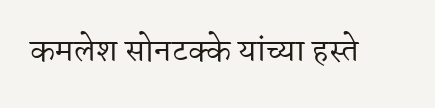कमलेश सोनटक्के यांच्या हस्ते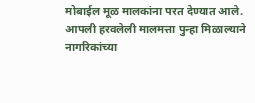मोबाईल मूळ मालकांना परत देण्यात आले. आपली हरवलेली मालमत्ता पुन्हा मिळाल्याने नागरिकांच्या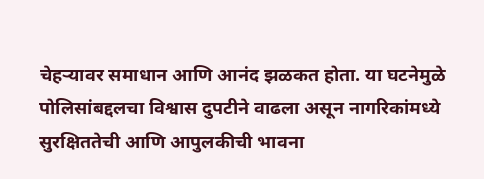चेहऱ्यावर समाधान आणि आनंद झळकत होता. या घटनेमुळे पोलिसांबद्दलचा विश्वास दुपटीने वाढला असून नागरिकांमध्ये सुरक्षिततेची आणि आपुलकीची भावना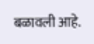बळावली आहे.